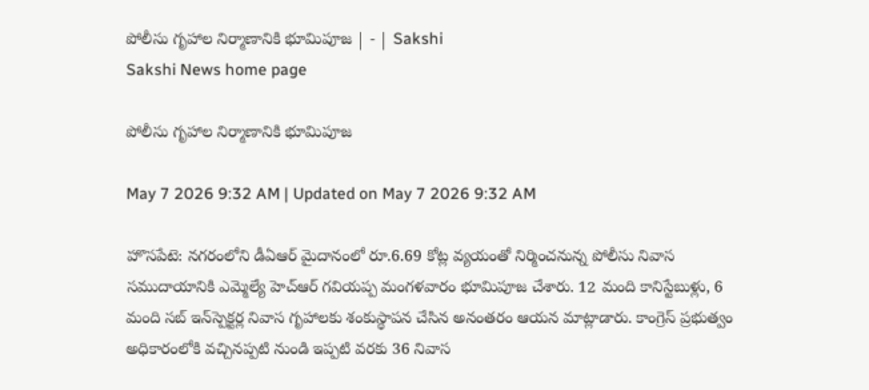పోలీసు గృహాల నిర్మాణానికి భూమిపూజ | - | Sakshi
Sakshi News home page

పోలీసు గృహాల నిర్మాణానికి భూమిపూజ

May 7 2026 9:32 AM | Updated on May 7 2026 9:32 AM

హొసపేటె: నగరంలోని డీఏఆర్‌ మైదానంలో రూ.6.69 కోట్ల వ్యయంతో నిర్మించనున్న పోలీసు నివాస సముదాయానికి ఎమ్మెల్యే హెచ్‌ఆర్‌ గవియప్ప మంగళవారం భూమిపూజ చేశారు. 12 మంది కానిస్టేబుళ్లు, 6 మంది సబ్‌ ఇన్‌స్పెక్టర్ల నివాస గృహాలకు శంకుస్థాపన చేసిన అనంతరం ఆయన మాట్లాడారు. కాంగ్రెస్‌ ప్రభుత్వం అధికారంలోకి వచ్చినప్పటి నుండి ఇప్పటి వరకు 36 నివాస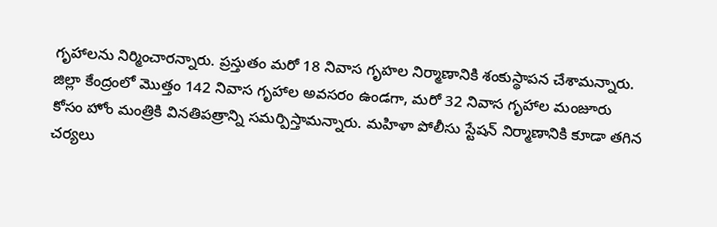గృహాలను నిర్మించారన్నారు. ప్రస్తుతం మరో 18 నివాస గృహల నిర్మాణానికి శంకుస్థాపన చేశామన్నారు. జిల్లా కేంద్రంలో మొత్తం 142 నివాస గృహాల అవసరం ఉండగా, మరో 32 నివాస గృహాల మంజూరు కోసం హోం మంత్రికి వినతిపత్రాన్ని సమర్పిస్తామన్నారు. మహిళా పోలీసు స్టేషన్‌ నిర్మాణానికి కూడా తగిన చర్యలు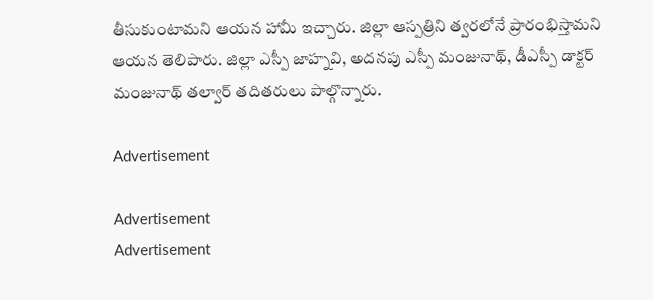తీసుకుంటామని ఆయన హామీ ఇచ్చారు. జిల్లా ఆస్పత్రిని త్వరలోనే ప్రారంభిస్తామని ఆయన తెలిపారు. జిల్లా ఎస్పీ జాహ్నవి, అదనపు ఎస్పీ మంజునాథ్‌, డీఎస్పీ డాక్టర్‌ మంజునాథ్‌ తల్వార్‌ తదితరులు పాల్గొన్నారు.

Advertisement

Advertisement
Advertisement